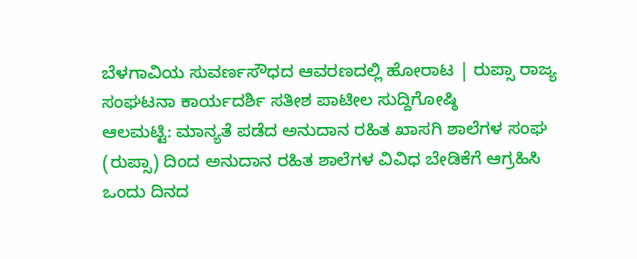ಬೆಳಗಾವಿಯ ಸುವರ್ಣಸೌಧದ ಆವರಣದಲ್ಲಿ ಹೋರಾಟ | ರುಪ್ಸಾ ರಾಜ್ಯ ಸಂಘಟನಾ ಕಾರ್ಯದರ್ಶಿ ಸತೀಶ ಪಾಟೀಲ ಸುದ್ದಿಗೋಷ್ಠಿ
ಆಲಮಟ್ಟಿ: ಮಾನ್ಯತೆ ಪಡೆದ ಅನುದಾನ ರಹಿತ ಖಾಸಗಿ ಶಾಲೆಗಳ ಸಂಘ (ರುಪ್ಸಾ) ದಿಂದ ಅನುದಾನ ರಹಿತ ಶಾಲೆಗಳ ವಿವಿಧ ಬೇಡಿಕೆಗೆ ಆಗ್ರಹಿಸಿ ಒಂದು ದಿನದ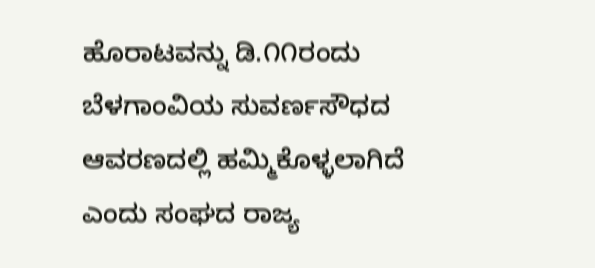ಹೊರಾಟವನ್ನು ಡಿ.೧೧ರಂದು ಬೆಳಗಾಂವಿಯ ಸುವರ್ಣಸೌಧದ ಆವರಣದಲ್ಲಿ ಹಮ್ಮಿಕೊಳ್ಳಲಾಗಿದೆ ಎಂದು ಸಂಘದ ರಾಜ್ಯ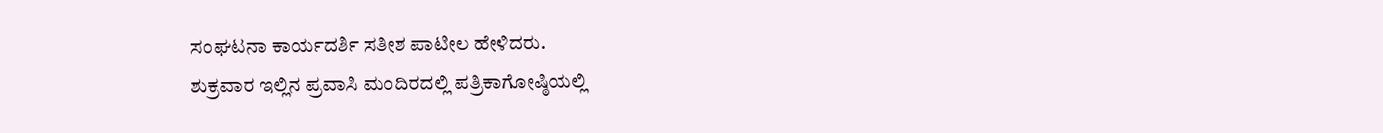ಸಂಘಟನಾ ಕಾರ್ಯದರ್ಶಿ ಸತೀಶ ಪಾಟೀಲ ಹೇಳಿದರು.
ಶುಕ್ರವಾರ ಇಲ್ಲಿನ ಪ್ರವಾಸಿ ಮಂದಿರದಲ್ಲಿ ಪತ್ರಿಕಾಗೋಷ್ಠಿಯಲ್ಲಿ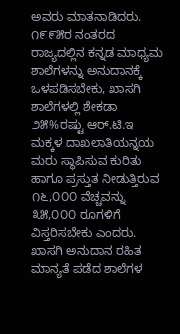ಅವರು ಮಾತನಾಡಿದರು.
೧೯೯೫ರ ನಂತರದ ರಾಜ್ಯದಲ್ಲಿನ ಕನ್ನಡ ಮಾಧ್ಯಮ ಶಾಲೆಗಳನ್ನು ಅನುದಾನಕ್ಕೆ ಒಳಪಡಿಸಬೇಕು, ಖಾಸಗಿ ಶಾಲೆಗಳಲ್ಲಿ ಶೇಕಡಾ ೨೫%ರಷ್ಟು ಆರ್.ಟಿ.ಇ ಮಕ್ಕಳ ದಾಖಲಾತಿಯನ್ನಯ ಮರು ಸ್ಥಾಪಿಸುವ ಕುರಿತು ಹಾಗೂ ಪ್ರಸ್ತುತ ನೀಡುತ್ತಿರುವ ೧೬,೦೦೦ ವೆಚ್ಚವನ್ನು ೩೫,೦೦೦ ರೂಗಳಿಗೆ ವಿಸ್ತರಿಸಬೇಕು ಎಂದರು.
ಖಾಸಗಿ ಅನುದಾನ ರಹಿತ ಮಾನ್ಯತೆ ಪಡೆದ ಶಾಲೆಗಳ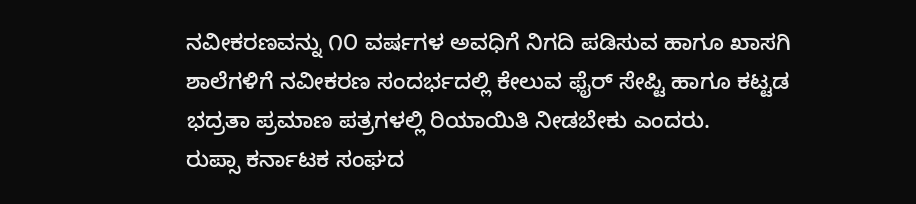ನವೀಕರಣವನ್ನು ೧೦ ವರ್ಷಗಳ ಅವಧಿಗೆ ನಿಗದಿ ಪಡಿಸುವ ಹಾಗೂ ಖಾಸಗಿ ಶಾಲೆಗಳಿಗೆ ನವೀಕರಣ ಸಂದರ್ಭದಲ್ಲಿ ಕೇಲುವ ಫೈರ್ ಸೇಪ್ಟಿ ಹಾಗೂ ಕಟ್ಟಡ ಭದ್ರತಾ ಪ್ರಮಾಣ ಪತ್ರಗಳಲ್ಲಿ ರಿಯಾಯಿತಿ ನೀಡಬೇಕು ಎಂದರು.
ರುಪ್ಸಾ ಕರ್ನಾಟಕ ಸಂಘದ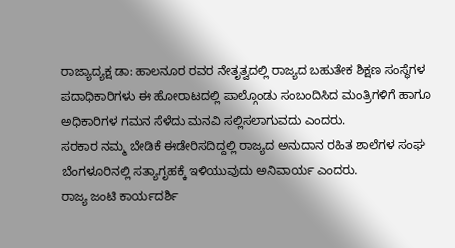ರಾಜ್ಯಾದ್ಯಕ್ಷ ಡಾ: ಹಾಲನೂರ ರವರ ನೇತೃತ್ವದಲ್ಲಿ ರಾಜ್ಯದ ಬಹುತೇಕ ಶಿಕ್ಷಣ ಸಂಸ್ಥೆಗಳ ಪದಾಧಿಕಾರಿಗಳು ಈ ಹೋರಾಟದಲ್ಲಿ ಪಾಲ್ಗೊಂಡು ಸಂಬಂದಿಸಿದ ಮಂತ್ರಿಗಳಿಗೆ ಹಾಗೂ ಅಧಿಕಾರಿಗಳ ಗಮನ ಸೆಳೆದು ಮನವಿ ಸಲ್ಲಿಸಲಾಗುವದು ಎಂದರು.
ಸರಕಾರ ನಮ್ಮ ಬೇಡಿಕೆ ಈಡೇರಿಸದಿದ್ದಲ್ಲಿ ರಾಜ್ಯದ ಅನುದಾನ ರಹಿತ ಶಾಲೆಗಳ ಸಂಘ ಬೆಂಗಳೂರಿನಲ್ಲಿ ಸತ್ಯಾಗೃಹಕ್ಕೆ ಇಳಿಯುವುದು ಅನಿವಾರ್ಯ ಎಂದರು.
ರಾಜ್ಯ ಜಂಟಿ ಕಾರ್ಯದರ್ಶಿ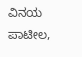ವಿನಯ ಪಾಟೀಲ,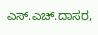ಎಸ್.ಎಚ್.ದಾಸರ,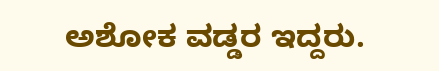ಅಶೋಕ ವಡ್ಡರ ಇದ್ದರು.